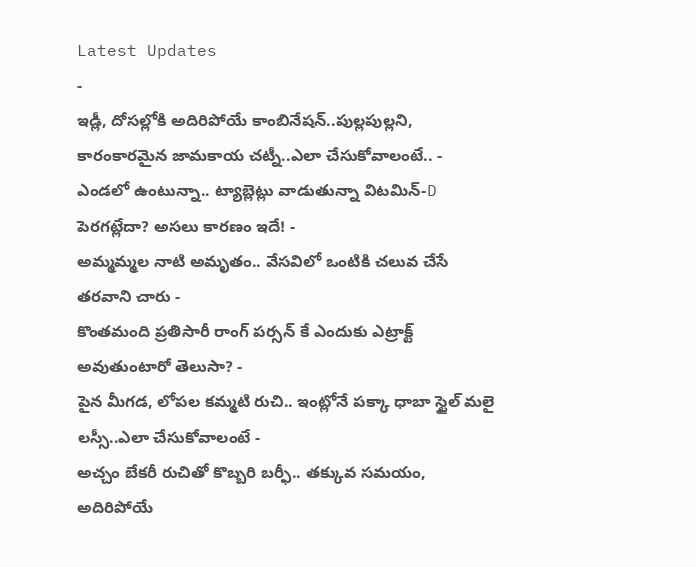Latest Updates
-
ఇడ్లీ, దోసల్లోకి అదిరిపోయే కాంబినేషన్..పుల్లపుల్లని, కారంకారమైన జామకాయ చట్నీ..ఎలా చేసుకోవాలంటే.. -
ఎండలో ఉంటున్నా.. ట్యాబ్లెట్లు వాడుతున్నా విటమిన్-D పెరగట్లేదా? అసలు కారణం ఇదే! -
అమ్మమ్మల నాటి అమృతం.. వేసవిలో ఒంటికి చలువ చేసే తరవాని చారు -
కొంతమంది ప్రతిసారీ రాంగ్ పర్సన్ కే ఎందుకు ఎట్రాక్ట్ అవుతుంటారో తెలుసా? -
పైన మీగడ, లోపల కమ్మటి రుచి.. ఇంట్లోనే పక్కా ధాబా స్టైల్ మలై లస్సీ..ఎలా చేసుకోవాలంటే -
అచ్చం బేకరీ రుచితో కొబ్బరి బర్ఫీ.. తక్కువ సమయం, అదిరిపోయే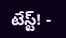టేస్ట్! -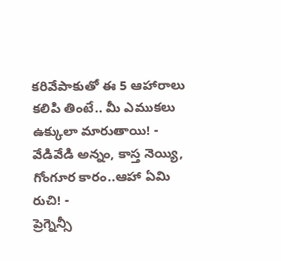కరివేపాకుతో ఈ 5 ఆహారాలు కలిపి తింటే.. మీ ఎముకలు ఉక్కులా మారుతాయి! -
వేడివేడి అన్నం, కాస్త నెయ్యి, గోంగూర కారం..ఆహా ఏమి రుచి! -
ప్రెగ్నెన్సీ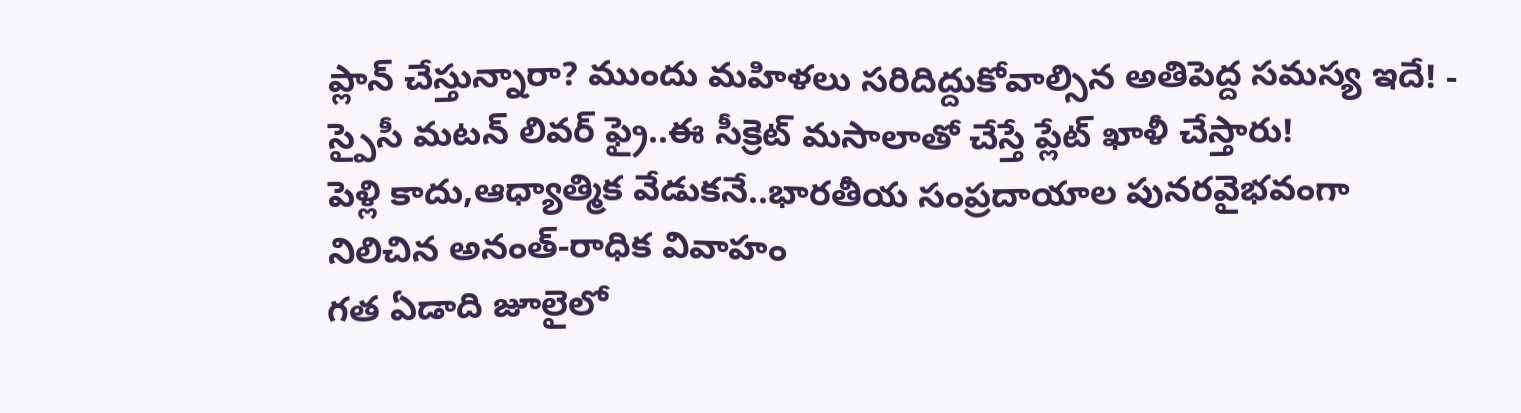ప్లాన్ చేస్తున్నారా? ముందు మహిళలు సరిదిద్దుకోవాల్సిన అతిపెద్ద సమస్య ఇదే! -
స్పైసీ మటన్ లివర్ ఫ్రై..ఈ సీక్రెట్ మసాలాతో చేస్తే ప్లేట్ ఖాళీ చేస్తారు!
పెళ్లి కాదు,ఆధ్యాత్మిక వేడుకనే..భారతీయ సంప్రదాయాల పునరవైభవంగా నిలిచిన అనంత్-రాధిక వివాహం
గత ఏడాది జూలైలో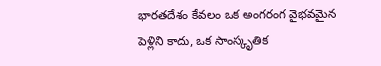భారతదేశం కేవలం ఒక అంగరంగ వైభవమైన పెళ్లిని కాదు, ఒక సాంస్కృతిక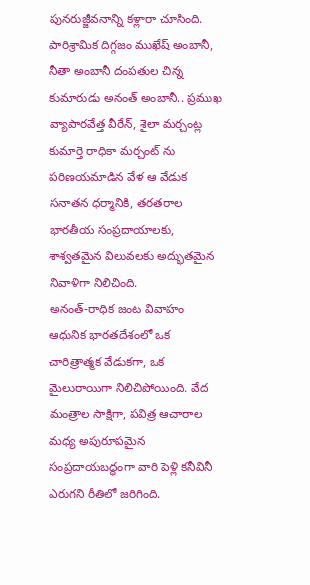పునరుజ్జీవనాన్ని కళ్లారా చూసింది. పారిశ్రామిక దిగ్గజం ముఖేష్ అంబానీ, నీతా అంబానీ దంపతుల చిన్న కుమారుడు అనంత్ అంబానీ.. ప్రముఖ వ్యాపారవేత్త వీరేన్, శైలా మర్చంట్ల కుమార్తె రాధికా మర్చంట్ ను పరిణయమాడిన వేళ ఆ వేడుక సనాతన ధర్మానికి, తరతరాల భారతీయ సంప్రదాయాలకు, శాశ్వతమైన విలువలకు అద్భుతమైన నివాళిగా నిలిచింది.
అనంత్-రాధిక జంట వివాహం ఆధునిక భారతదేశంలో ఒక చారిత్రాత్మక వేడుకగా, ఒక మైలురాయిగా నిలిచిపోయింది. వేద మంత్రాల సాక్షిగా, పవిత్ర ఆచారాల మధ్య అపురూపమైన సంప్రదాయబద్ధంగా వారి పెళ్లి కనీవినీ ఎరుగని రీతిలో జరిగింది.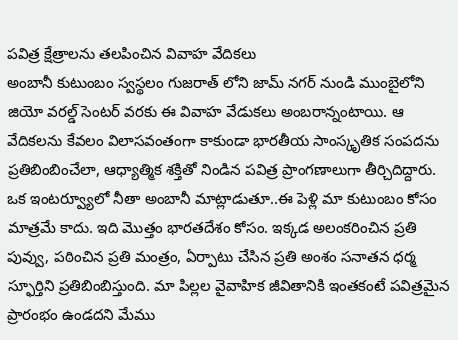పవిత్ర క్షేత్రాలను తలపించిన వివాహ వేదికలు
అంబానీ కుటుంబం స్వస్థలం గుజరాత్ లోని జామ్ నగర్ నుండి ముంబైలోని జియో వరల్డ్ సెంటర్ వరకు ఈ వివాహ వేడుకలు అంబరాన్నంటాయి. ఆ వేదికలను కేవలం విలాసవంతంగా కాకుండా భారతీయ సాంస్కృతిక సంపదను ప్రతిబింబించేలా, ఆధ్యాత్మిక శక్తితో నిండిన పవిత్ర ప్రాంగణాలుగా తీర్చిదిద్దారు.
ఒక ఇంటర్వ్యూలో నీతా అంబానీ మాట్లాడుతూ..ఈ పెళ్లి మా కుటుంబం కోసం మాత్రమే కాదు. ఇది మొత్తం భారతదేశం కోసం. ఇక్కడ అలంకరించిన ప్రతి పువ్వు, పఠించిన ప్రతి మంత్రం, ఏర్పాటు చేసిన ప్రతి అంశం సనాతన ధర్మ స్ఫూర్తిని ప్రతిబింబిస్తుంది. మా పిల్లల వైవాహిక జీవితానికి ఇంతకంటే పవిత్రమైన ప్రారంభం ఉండదని మేము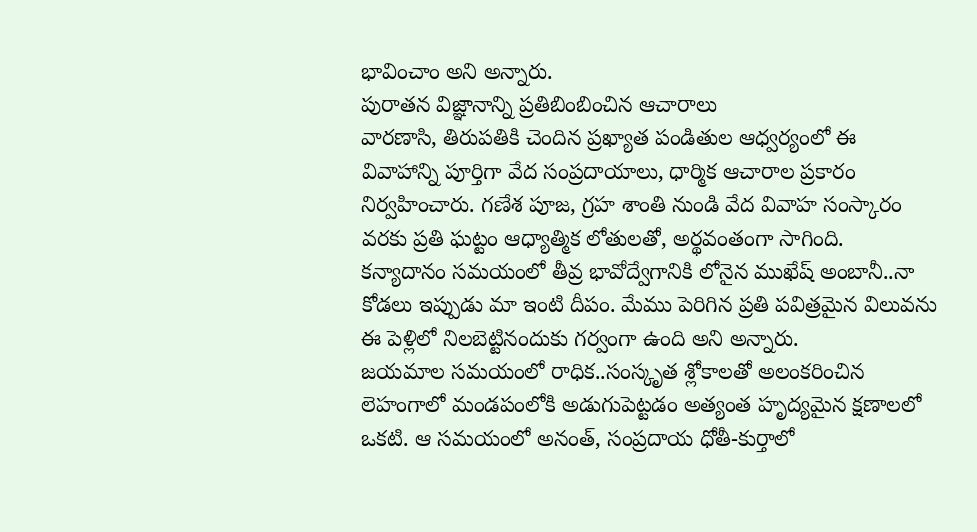భావించాం అని అన్నారు.
పురాతన విజ్ఞానాన్ని ప్రతిబింబించిన ఆచారాలు
వారణాసి, తిరుపతికి చెందిన ప్రఖ్యాత పండితుల ఆధ్వర్యంలో ఈ వివాహాన్ని పూర్తిగా వేద సంప్రదాయాలు, ధార్మిక ఆచారాల ప్రకారం నిర్వహించారు. గణేశ పూజ, గ్రహ శాంతి నుండి వేద వివాహ సంస్కారం వరకు ప్రతి ఘట్టం ఆధ్యాత్మిక లోతులతో, అర్థవంతంగా సాగింది.
కన్యాదానం సమయంలో తీవ్ర భావోద్వేగానికి లోనైన ముఖేష్ అంబానీ..నా కోడలు ఇప్పుడు మా ఇంటి దీపం. మేము పెరిగిన ప్రతి పవిత్రమైన విలువను ఈ పెళ్లిలో నిలబెట్టినందుకు గర్వంగా ఉంది అని అన్నారు.
జయమాల సమయంలో రాధిక..సంస్కృత శ్లోకాలతో అలంకరించిన లెహంగాలో మండపంలోకి అడుగుపెట్టడం అత్యంత హృద్యమైన క్షణాలలో ఒకటి. ఆ సమయంలో అనంత్, సంప్రదాయ ధోతీ-కుర్తాలో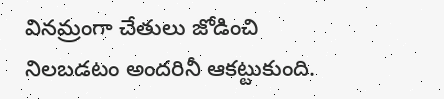వినమ్రంగా చేతులు జోడించి నిలబడటం అందరినీ ఆకట్టుకుంది.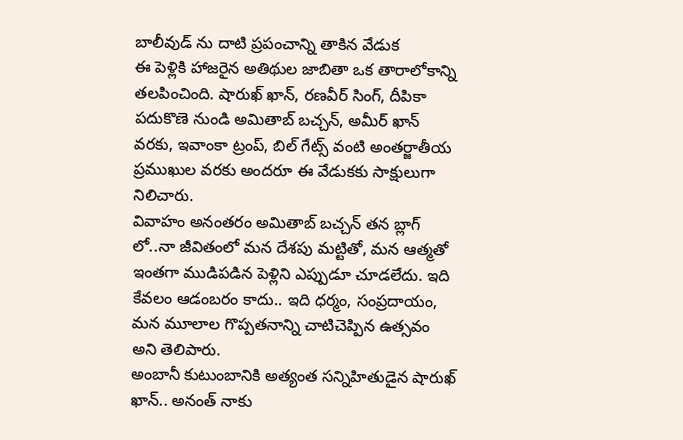బాలీవుడ్ ను దాటి ప్రపంచాన్ని తాకిన వేడుక
ఈ పెళ్లికి హాజరైన అతిథుల జాబితా ఒక తారాలోకాన్ని తలపించింది. షారుఖ్ ఖాన్, రణవీర్ సింగ్, దీపికా పదుకొణె నుండి అమితాబ్ బచ్చన్, అమీర్ ఖాన్ వరకు, ఇవాంకా ట్రంప్, బిల్ గేట్స్ వంటి అంతర్జాతీయ ప్రముఖుల వరకు అందరూ ఈ వేడుకకు సాక్షులుగా నిలిచారు.
వివాహం అనంతరం అమితాబ్ బచ్చన్ తన బ్లాగ్ లో..నా జీవితంలో మన దేశపు మట్టితో, మన ఆత్మతో ఇంతగా ముడిపడిన పెళ్లిని ఎప్పుడూ చూడలేదు. ఇది కేవలం ఆడంబరం కాదు.. ఇది ధర్మం, సంప్రదాయం, మన మూలాల గొప్పతనాన్ని చాటిచెప్పిన ఉత్సవం అని తెలిపారు.
అంబానీ కుటుంబానికి అత్యంత సన్నిహితుడైన షారుఖ్ ఖాన్.. అనంత్ నాకు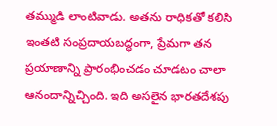తమ్ముడి లాంటివాడు. అతను రాధికతో కలిసి ఇంతటి సంప్రదాయబద్ధంగా, ప్రేమగా తన ప్రయాణాన్ని ప్రారంభించడం చూడటం చాలా ఆనందాన్నిచ్చింది. ఇది అసలైన భారతదేశపు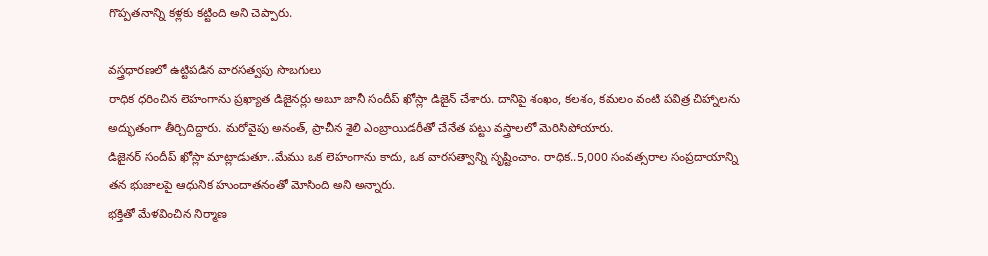గొప్పతనాన్ని కళ్లకు కట్టింది అని చెప్పారు.

వస్త్రధారణలో ఉట్టిపడిన వారసత్వపు సొబగులు
రాధిక ధరించిన లెహంగాను ప్రఖ్యాత డిజైనర్లు అబూ జానీ సందీప్ ఖోస్లా డిజైన్ చేశారు. దానిపై శంఖం, కలశం, కమలం వంటి పవిత్ర చిహ్నాలను అద్భుతంగా తీర్చిదిద్దారు. మరోవైపు అనంత్, ప్రాచీన శైలి ఎంబ్రాయిడరీతో చేనేత పట్టు వస్త్రాలలో మెరిసిపోయారు.
డిజైనర్ సందీప్ ఖోస్లా మాట్లాడుతూ..మేము ఒక లెహంగాను కాదు, ఒక వారసత్వాన్ని సృష్టించాం. రాధిక..5,000 సంవత్సరాల సంప్రదాయాన్ని తన భుజాలపై ఆధునిక హుందాతనంతో మోసింది అని అన్నారు.
భక్తితో మేళవించిన నిర్మాణ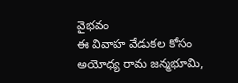వైభవం
ఈ వివాహ వేడుకల కోసం అయోధ్య రామ జన్మభూమి,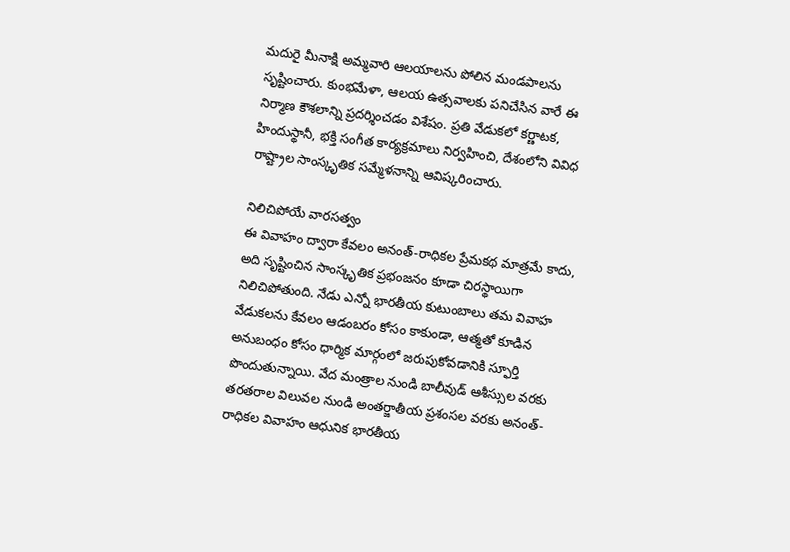మదురై మీనాక్షి అమ్మవారి ఆలయాలను పోలిన మండపాలను సృష్టించారు. కుంభమేళా, ఆలయ ఉత్సవాలకు పనిచేసిన వారే ఈ నిర్మాణ కౌశలాన్ని ప్రదర్శించడం విశేషం. ప్రతి వేడుకలో కర్ణాటక, హిందుస్థానీ, భక్తి సంగీత కార్యక్రమాలు నిర్వహించి, దేశంలోని వివిధ రాష్ట్రాల సాంస్కృతిక సమ్మేళనాన్ని ఆవిష్కరించారు.

నిలిచిపోయే వారసత్వం
ఈ వివాహం ద్వారా కేవలం అనంత్-రాధికల ప్రేమకథ మాత్రమే కాదు, అది సృష్టించిన సాంస్కృతిక ప్రభంజనం కూడా చిరస్థాయిగా నిలిచిపోతుంది. నేడు ఎన్నో భారతీయ కుటుంబాలు తమ వివాహ వేడుకలను కేవలం ఆడంబరం కోసం కాకుండా, ఆత్మతో కూడిన అనుబంధం కోసం ధార్మిక మార్గంలో జరుపుకోవడానికి స్ఫూర్తి పొందుతున్నాయి. వేద మంత్రాల నుండి బాలీవుడ్ ఆశీస్సుల వరకు తరతరాల విలువల నుండి అంతర్జాతీయ ప్రశంసల వరకు అనంత్-రాధికల వివాహం ఆధునిక భారతీయ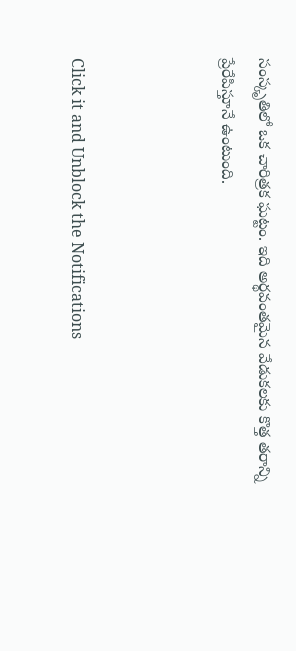సంస్కృతిలో ఒక చారిత్రక ఘట్టం. ఇది అర్థవంతమైన వేడుకలకు కొత్త తరాన్ని ప్రేరేపిస్తూనే ఉంటుంది.



Click it and Unblock the Notifications